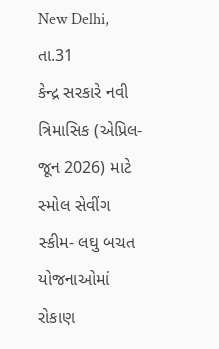New Delhi, તા.31
કેન્દ્ર સરકારે નવી ત્રિમાસિક (એપ્રિલ-જૂન 2026) માટે સ્મોલ સેવીંગ સ્કીમ- લઘુ બચત યોજનાઓમાં રોકાણ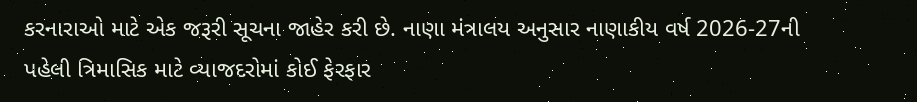કરનારાઓ માટે એક જરૂરી સૂચના જાહેર કરી છે. નાણા મંત્રાલય અનુસાર નાણાકીય વર્ષ 2026-27ની પહેલી ત્રિમાસિક માટે વ્યાજદરોમાં કોઈ ફેરફાર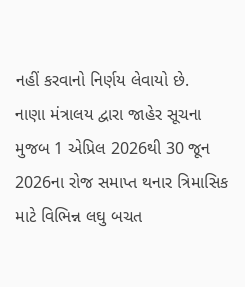નહીં કરવાનો નિર્ણય લેવાયો છે.
નાણા મંત્રાલય દ્વારા જાહેર સૂચના મુજબ 1 એપ્રિલ 2026થી 30 જૂન 2026ના રોજ સમાપ્ત થનાર ત્રિમાસિક માટે વિભિન્ન લઘુ બચત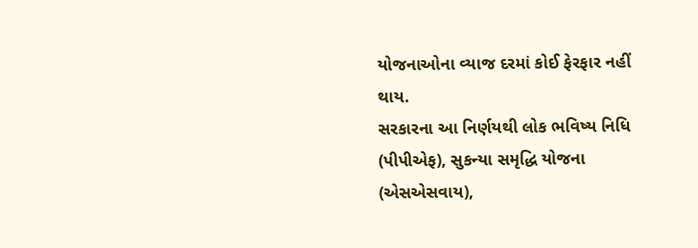યોજનાઓના વ્યાજ દરમાં કોઈ ફેરફાર નહીં થાય.
સરકારના આ નિર્ણયથી લોક ભવિષ્ય નિધિ (પીપીએફ), સુકન્યા સમૃદ્ધિ યોજના (એસએસવાય),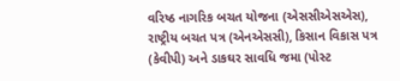વરિષ્ઠ નાગરિક બચત યોજના (એસસીએસએસ), રાષ્ટ્રીય બચત પત્ર (એનએસસી), કિસાન વિકાસ પત્ર (કેવીપી) અને ડાકઘર સાવધિ જમા (પોસ્ટ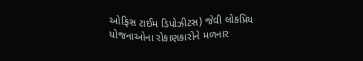ઓફિસ ટાઈમ ડિપોઝીટસ) જેવી લોકપ્રિય યોજનાઓના રોકાણકારોને મળનાર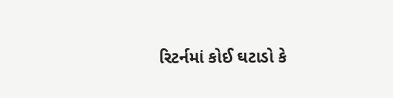રિટર્નમાં કોઈ ઘટાડો કે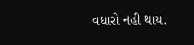વધારો નહી થાય.